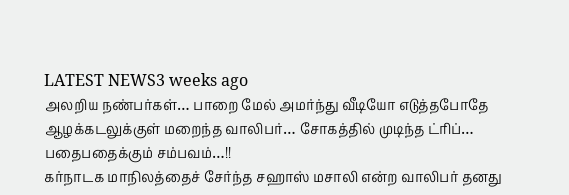LATEST NEWS3 weeks ago
அலறிய நண்பர்கள்… பாறை மேல் அமர்ந்து வீடியோ எடுத்தபோதே ஆழக்கடலுக்குள் மறைந்த வாலிபர்… சோகத்தில் முடிந்த ட்ரிப்… பதைபதைக்கும் சம்பவம்…!!
கர்நாடக மாநிலத்தைச் சேர்ந்த சஹாஸ் மசாலி என்ற வாலிபர் தனது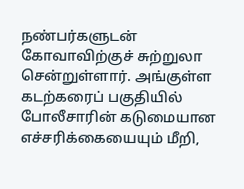நண்பர்களுடன் கோவாவிற்குச் சுற்றுலா சென்றுள்ளார். அங்குள்ள கடற்கரைப் பகுதியில் போலீசாரின் கடுமையான எச்சரிக்கையையும் மீறி,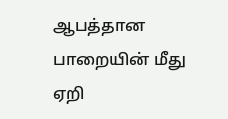ஆபத்தான பாறையின் மீது ஏறி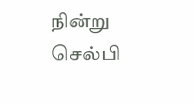நின்று செல்பி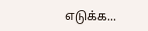எடுக்க...